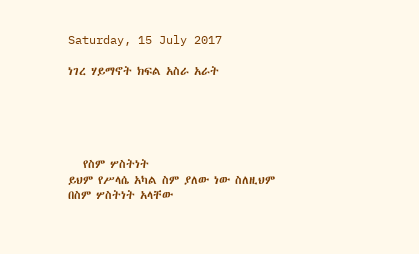Saturday, 15 July 2017

ነገረ ሃይማኖት ክፍል አስራ አራት





   የስም ሦስትነት
ይህም የሥላሴ አካል ስም ያለው ነው ስለዚህም በስም ሦስትነት አላቸው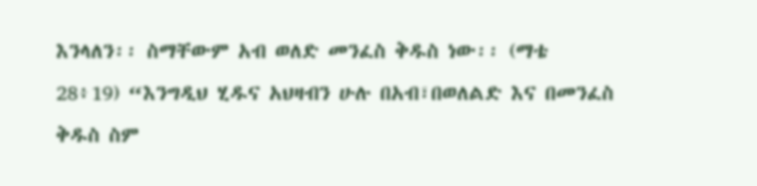እንላለን፡፡ ስማቸውም አብ ወለድ መንፈስ ቅዱስ ነው፡፡ (ማቴ 28፥19) “እንግዲህ ሂዱና አህዛብን ሁሉ በአብ፣በወለልድ እና በመንፈስ ቅዱስ ስም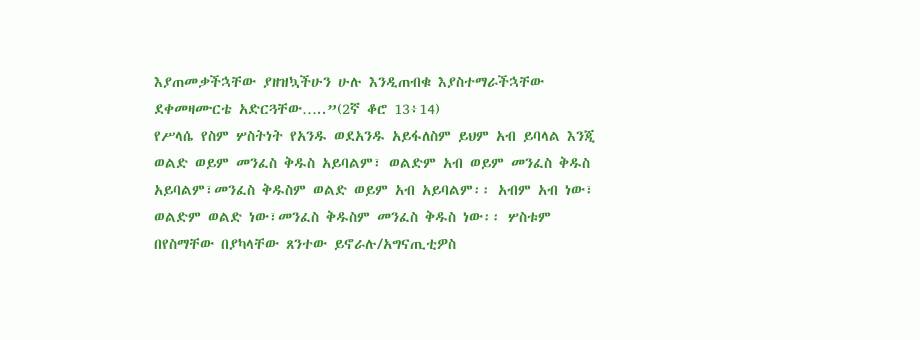እያጠመቃችኋቸው ያዘዝኳችሁን ሁሉ እንዲጠብቁ እያስተማራችኋቸው ደቀመዛሙርቴ አድርጓቸው…..”(2ኛ ቆሮ 13፥14)
የሥላሴ የስም ሦስትነት የአንዱ ወደአንዱ አይፋለስም ይህም አብ ይባላል እንጂ ወልድ ወይም መንፈስ ቅዱስ አይባልም፣ ወልድም አብ ወይም መንፈስ ቅዱስ አይባልም፣መንፈስ ቅዱስም ወልድ ወይም አብ አይባልም፡፡ አብም አብ ነው፣ ወልድም ወልድ ነው፣መንፈስ ቅዱስም መንፈስ ቅዱስ ነው፡፡ ሦስቱም በየስማቸው በያካላቸው ጸንተው ይኖራሉ/አግናጢቲዎስ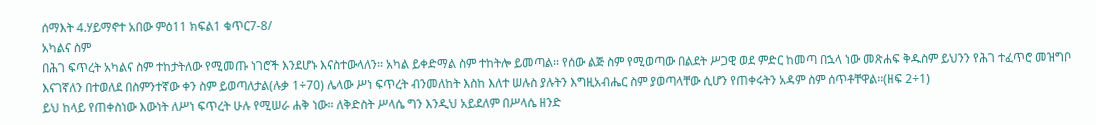ሰማእት 4.ሃይማኖተ አበው ምዕ11 ክፍል1 ቁጥር7-8/
አካልና ስም
በሕገ ፍጥረት አካልና ስም ተከታትለው የሚመጡ ነገሮች እንደሆኑ እናስተውላለን፡፡ አካል ይቀድማል ስም ተከትሎ ይመጣል፡፡ የሰው ልጅ ስም የሚወጣው በልደት ሥጋዊ ወደ ምድር ከመጣ በኋላ ነው መጽሐፍ ቅዱስም ይህንን የሕገ ተፈጥሮ መዝግቦ እናገኛለን በተወለደ በስምንተኛው ቀን ስም ይወጣለታል(ሉቃ 1÷70) ሌላው ሥነ ፍጥረት ብንመለከት እስከ እለተ ሠሉስ ያሉትን እግዚአብሔር ስም ያወጣላቸው ሲሆን የጠቀሩትን አዳም ስም ሰጥቶቸዋል፡፡(ዘፍ 2÷1)
ይህ ከላይ የጠቀስነው እውነት ለሥነ ፍጥረት ሁሉ የሚሠራ ሐቅ ነው፡፡ ለቅድስት ሥላሴ ግን እንዲህ አይደለም በሥላሴ ዘንድ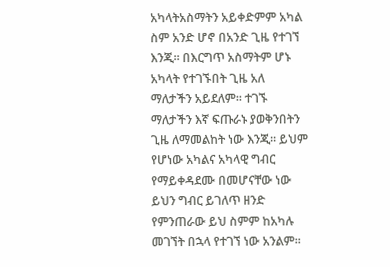አካላትአስማትን አይቀድምም አካል ስም አንድ ሆኖ በአንድ ጊዜ የተገኘ እንጂ፡፡ በእርግጥ አስማትም ሆኑ አካላት የተገኙበት ጊዜ አለ
ማለታችን አይደለም፡፡ ተገኙ ማለታችን እኛ ፍጡራኑ ያወቅንበትን ጊዜ ለማመልከት ነው እንጂ፡፡ ይህም የሆነው አካልና አካላዊ ግብር የማይቀዳደሙ በመሆናቸው ነው ይህን ግብር ይገለጥ ዘንድ የምንጠራው ይህ ስምም ከአካሉ መገኘት በኋላ የተገኘ ነው አንልም፡፡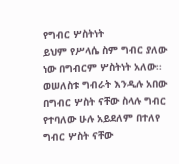የግብር ሦስትነት
ይህም የሥላሴ ስም ግብር ያለው ነው በግብርም ሦስትነት አለው፡፡ ወሠለስቱ ግብራት እንዲሉ አበው በግብር ሦስት ናቸው ስላሉ ግብር የተባለው ሁሉ አይደለም በተለየ ግብር ሦስት ናቸው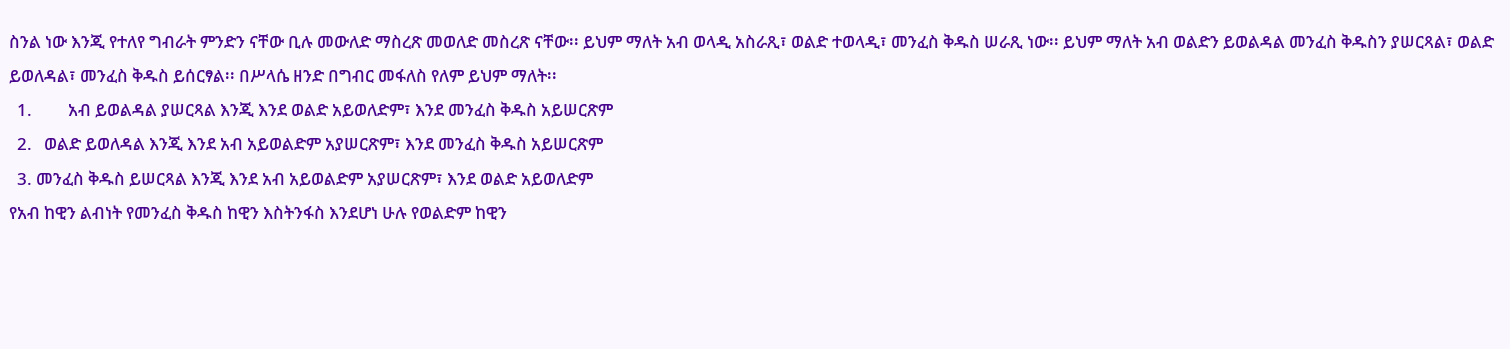ስንል ነው እንጂ የተለየ ግብራት ምንድን ናቸው ቢሉ መውለድ ማስረጽ መወለድ መስረጽ ናቸው፡፡ ይህም ማለት አብ ወላዲ አስራጺ፣ ወልድ ተወላዲ፣ መንፈስ ቅዱስ ሠራጺ ነው፡፡ ይህም ማለት አብ ወልድን ይወልዳል መንፈስ ቅዱስን ያሠርጻል፣ ወልድ ይወለዳል፣ መንፈስ ቅዱስ ይሰርፃል፡፡ በሥላሴ ዘንድ በግብር መፋለስ የለም ይህም ማለት፡፡
  1.         አብ ይወልዳል ያሠርጻል እንጂ እንደ ወልድ አይወለድም፣ እንደ መንፈስ ቅዱስ አይሠርጽም
  2.   ወልድ ይወለዳል እንጂ እንደ አብ አይወልድም አያሠርጽም፣ እንደ መንፈስ ቅዱስ አይሠርጽም
  3. መንፈስ ቅዱስ ይሠርጻል እንጂ እንደ አብ አይወልድም አያሠርጽም፣ እንደ ወልድ አይወለድም
የአብ ከዊን ልብነት የመንፈስ ቅዱስ ከዊን እስትንፋስ እንደሆነ ሁሉ የወልድም ከዊን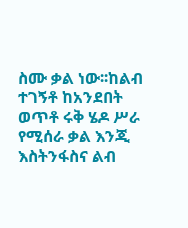ስሙ ቃል ነው፡፡ከልብ ተገኝቶ ከአንደበት ወጥቶ ሩቅ ሄዶ ሥራ የሚሰራ ቃል እንጂ እስትንፋስና ልብ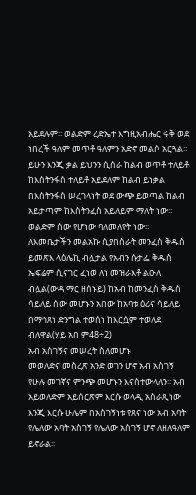አይደሉም፡፡ ወልድም ረድኤተ እግዚአብሔር ሩቅ ወደ ነበረች ዓለም መጥቶ ዓለምን አድኖ መልሶ አርጓል፡፡ ይሁን እንጂ ቃል ይህንን ሲሰራ ከልብ ወጥቶ ተለይቶ ከእስትንፋስ ተለይቶ አይደለም ከልብ ይነቃል በእስትንፋስ ሠረገላነት ወደ ውጭ ይወጣል ከልብ አይታጣም ከእስትንፈስ አይለይም ማለት ነው፡፡ወልድም ሰው የሆነው ባለመለየት ነው፡፡ ለእመቤታችን መልአኩ ሲያበስራት መንፈስ ቅዱስ ይመጽእ ላዕሌኪ ብሏታል የአብን ሱታፌ ቅዱስ ኤፍሬም ሲናገር ፈነወ ለነ መዝራእቶ ልዑለ ብሏል(ውዳ ማር ዘሰኑይ) ከአብ ከመንፈስ ቅዱስ ሳይለይ ሰው መሆኑን አበው ከአባቱ ዕሪና ሳይለይ በማኅጸነ ድንግል ተወሰነ ከእርሷም ተወለደ ብለዋል(ሃይ አበ ም48÷2)
አብ አስገኝና መሠረት ስለመሆኑ
መወለድና መስረጽ አንድ ወገን ሆኖ አብ አስገኝ የሁሉ መገኛና ምንጭ መሆኑን እናስተውላለን፡፡ አብ አይወለድም አይሰርጽም እርሱ ወላዲ አስራጺነው እንጂ እርሱ ሁሌም በአስገኝነቱ የጸና ነው አብ አባት የሌለው አባት አስገኝ የሌለው አስገኝ ሆኖ ለዘለዓለም ይኖራል፡፡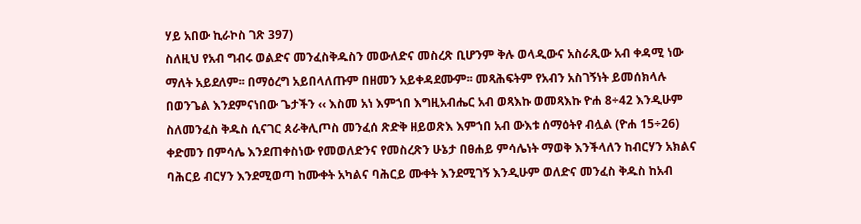ሃይ አበው ኪራኮስ ገጽ 397)
ስለዚህ የአብ ግብሩ ወልድና መንፈስቅዱስን መውለድና መስረጽ ቢሆንም ቅሉ ወላዲውና አስራጺው አብ ቀዳሚ ነው ማለት አይደለም፡፡ በማዕረግ አይበላለጡም በዘመን አይቀዳደሙም፡፡ መጻሕፍትም የአብን አስገኝነት ይመሰክላሉ በወንጌል እንደምናነበው ጌታችን ‹‹ እስመ አነ እምኀበ እግዚአብሔር አብ ወጻእኩ ወመጻእኩ ዮሐ 8÷42 እንዲሁም ስለመንፈስ ቅዱስ ሲናገር ጰራቅሊጦስ መንፈሰ ጽድቅ ዘይወጽእ እምኀበ አብ ውእቱ ሰማዕትየ ብሏል (ዮሐ 15÷26)
ቀድመን በምሳሌ እንደጠቀስነው የመወለድንና የመስረጽን ሁኔታ በፀሐይ ምሳሌነት ማወቅ እንችላለን ከብርሃን አክልና ባሕርይ ብርሃን እንደሚወጣ ከሙቀት አካልና ባሕርይ ሙቀት እንደሚገኝ እንዲሁም ወለድና መንፈስ ቅዱስ ከአብ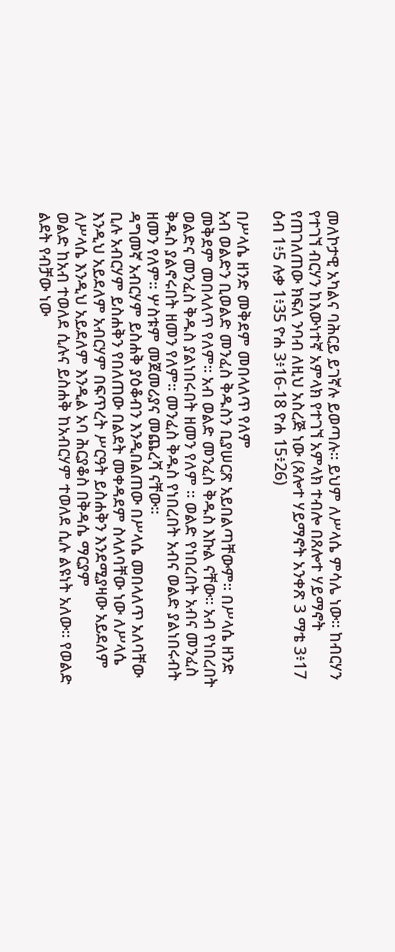መለኮታዊ አካልና ባሕርይ ይገኛሉ ይወጣሉ፡፡ ይህም ለሥላሴ ምሳሌ ነው፡፡ ከብርሃን የተገኘ ብርሃን ከእውነተኛ አምላክ የተገኘ አምላክ ተብሎ በጸሎተ ሃይማኖት የጠገለጠው ክፍለ ንባብ ለዚህ አስረጅ ነው (ጸሎተ ሃይማኖት አንቀጽ 3 ማቴ 3፥17 ዕብ 1፥5 ሉቃ 1፥35 ዮሐ 3፥16-18 ዮሐ 15፥26)

በሥላሴ ዘንድ መቅደም መበላለጥ የለም
አብ ወልድን ቢወልድ መንፈስ ቅዱስን ቢያሠርጽ አይበልጣቸውም፡፡ በሥላሴ ዘንድ መቅደም መበላለጥ የለም፡፡ አብ ወልድ መንፈስ ቅዱስ እኩል ናቸው፡፡ አብ የነበረበት ወልድና መንፈስ ቅዱስ ያልነበሩበት ዘመን የለም ፡፡ ወልድ የነበረበት አብና መንፈስ ቅዱስ ያልኖሩበት ዘመን የለም፡፡ መንፈስ ቅዱስ የነበረበት አብና ወልድ ያልነበሩብት ዘመን የለም፡፡ ሦስቱም መጀመሪያና መጨረሻ ናቸው፡፡
ዳግመኛ አብርሃም ይስሐቅ ያዕቆብን እንዲበልጠው በሥላሴ መበላለጥ አለባቸው ቢሉ አብርሃም ይስሐቅን የበለጠው በልደት መቀዳደም ስላለባቸው ነው ለሥላሴ እንዲህ አይደለም አብርሃም በፍጥረት ሥርዓት ይስሐቅን እንደሚያዛው አይደለም ለሥላሴ እንዲህ አይደለም እንዲል አባ ሕርያቆስ በቅዳሴ ማርያም
ወልድ ከአብ ተወለደ ሲሉና ይስሐቅ ከአብርሃም ተወለደ ሲሉ ልዩነት አለው፡፡ የወልድ ልደት የብቻው ነው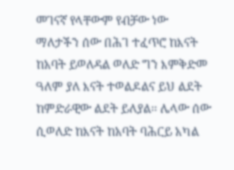መገናኛ የላቸውም የብቻው ነው ማለታችን ሰው በሕገ ተፈጥሮ ከእናት ከአባት ይወለዳል ወለድ ግን እምቅድመ ዓለም ያለ እናት ተወልዶልና ይህ ልደት ከምድራዊው ልደት ይለያል፡፡ ሌላው ሰው ሲወለድ ከእናት ከአባት ባሕርይ አካል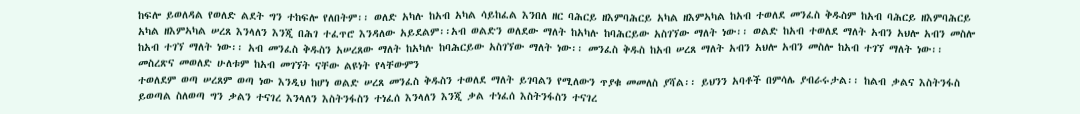ከፍሎ ይወለዳል የወለድ ልደት ግን ተከፍሎ የለበትም፡፡ ወለድ አካሉ ከአብ አካል ሳይከፈል እንበለ ዘር ባሕርይ ዘእምባሕርይ አካል ዘእምኣካል ከአብ ተወለደ መንፈስ ቅዱስም ከአብ ባሕርይ ዘእምባሕርይ አካል ዘእምኣካል ሠረጸ እንላለን እንጂ በሕገ ተፈጥሮ እንዳለው አይደልም፡፡አብ ወልድን ወለደው ማለት ከአካሉ ከባሕርይው አስገኘው ማለት ነው፡፡ ወልድ ከአብ ተወለደ ማለት አብን አህሎ አብን መስሎ ከአብ ተገኘ ማለት ነው፡፡ አብ መንፈስ ቅዱስን አሠረጸው ማለት ከአካሉ ከባሕርይው አስገኘው ማለት ነው፡፡ መንፈስ ቅዱስ ከአብ ሠረጸ ማለት አብን አህሎ አብን መስሎ ከአብ ተገኘ ማለት ነው፡፡
መስረጽና መወለድ ሁለቱም ከአብ መገኘት ናቸው ልዩነት የላቸውምን
ተወለደም ወጣ ሠረጸም ወጣ ነው እንዲህ ከሆነ ወልድ ሠረጸ መንፈስ ቅዱስን ተወለደ ማለት ይገባልን የሚለውን ጥያቁ መመለስ ያሻል፡፡ ይህንን አባቶች በምሳሌ ያብራሩታል፡፡ ከልብ ቃልና እስትንፋስ ይወጣል ስለወጣ ግን ቃልን ተናገረ እንላለን እስትንፋስን ተነፈሰ እንላለን እንጂ ቃል ተነፈሰ እስትንፋስን ተናገረ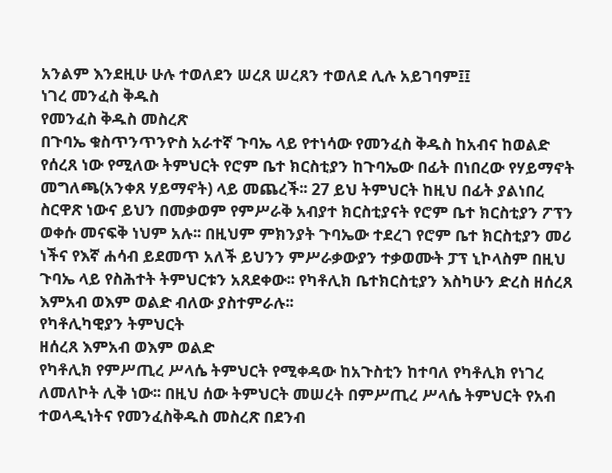አንልም እንደዚሁ ሁሉ ተወለደን ሠረጸ ሠረጸን ተወለደ ሊሉ አይገባም፤፤
ነገረ መንፈስ ቅዱስ
የመንፈስ ቅዱስ መስረጽ
በጉባኤ ቁስጥንጥንዮስ አራተኛ ጉባኤ ላይ የተነሳው የመንፈስ ቅዱስ ከአብና ከወልድ የሰረጸ ነው የሚለው ትምህርት የሮም ቤተ ክርስቲያን ከጉባኤው በፊት በነበረው የሃይማኖት መግለጫ(አንቀጸ ሃይማኖት) ላይ መጨረች፡፡ 27 ይህ ትምህርት ከዚህ በፊት ያልነበረ ስርዋጽ ነውና ይህን በመቃወም የምሥራቅ አብያተ ክርስቲያናት የሮም ቤተ ክርስቲያን ፖፕን ወቀሱ መናፍቅ ነህም አሉ፡፡ በዚህም ምክንያት ጉባኤው ተደረገ የሮም ቤተ ክርስቲያን መሪ ነችና የእኛ ሐሳብ ይደመጥ አለች ይህንን ምሥራቃውያን ተቃወሙት ፓፕ ኒኮላስም በዚህ ጉባኤ ላይ የስሕተት ትምህርቱን አጸደቀው፡፡ የካቶሊክ ቤተክርስቲያን እስካሁን ድረስ ዘሰረጸ እምአብ ወእም ወልድ ብለው ያስተምራሉ፡፡
የካቶሊካዊያን ትምህርት
ዘሰረጸ እምአብ ወእም ወልድ
የካቶሊክ የምሥጢረ ሥላሴ ትምህርት የሚቀዳው ከአጉስቲን ከተባለ የካቶሊክ የነገረ ለመለኮት ሊቅ ነው፡፡ በዚህ ሰው ትምህርት መሠረት በምሥጢረ ሥላሴ ትምህርት የአብ ተወላዲነትና የመንፈስቅዱስ መስረጽ በደንብ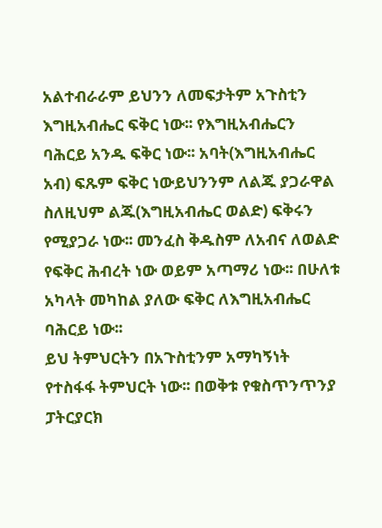አልተብራራም ይህንን ለመፍታትም አጉስቲን እግዚአብሔር ፍቅር ነው፡፡ የእግዚአብሔርን ባሕርይ አንዱ ፍቅር ነው፡፡ አባት(እግዚአብሔር አብ) ፍጹም ፍቅር ነውይህንንም ለልጁ ያጋራዋል ስለዚህም ልጁ(እግዚአብሔር ወልድ) ፍቅሩን የሚያጋራ ነው፡፡ መንፈስ ቅዱስም ለአብና ለወልድ የፍቅር ሕብረት ነው ወይም አጣማሪ ነው፡፡ በሁለቱ አካላት መካከል ያለው ፍቅር ለእግዚአብሔር ባሕርይ ነው፡፡
ይህ ትምህርትን በአጉስቲንም አማካኝነት የተስፋፋ ትምህርት ነው፡፡ በወቅቱ የቁስጥንጥንያ ፓትርያርክ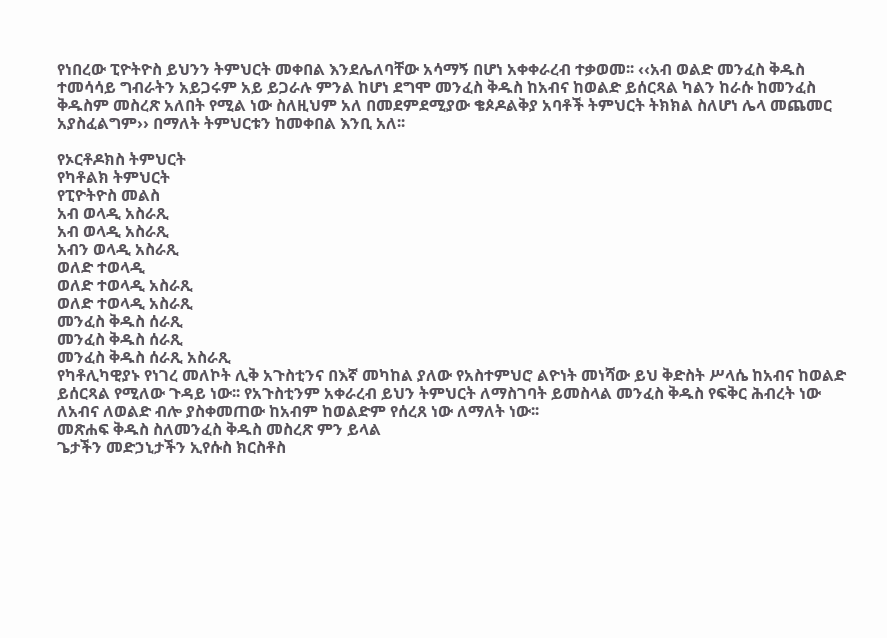የነበረው ፒዮትዮስ ይህንን ትምህርት መቀበል እንደሌለባቸው አሳማኝ በሆነ አቀቀራረብ ተቃወመ፡፡ ‹‹አብ ወልድ መንፈስ ቅዱስ ተመሳሳይ ግብራትን አይጋሩም አይ ይጋራሉ ምንል ከሆነ ደግሞ መንፈስ ቅዱስ ከአብና ከወልድ ይሰርጻል ካልን ከራሱ ከመንፈስ ቅዱስም መስረጽ አለበት የሚል ነው ስለዚህም አለ በመደምደሚያው ቄጶዶልቅያ አባቶች ትምህርት ትክክል ስለሆነ ሌላ መጨመር አያስፈልግም›› በማለት ትምህርቱን ከመቀበል እንቢ አለ፡፡

የኦርቶዶክስ ትምህርት
የካቶልክ ትምህርት
የፒዮትዮስ መልስ
አብ ወላዲ አስራጺ
አብ ወላዲ አስራጺ
አብን ወላዲ አስራጺ
ወለድ ተወላዲ
ወለድ ተወላዲ አስራጺ
ወለድ ተወላዲ አስራጺ
መንፈስ ቅዱስ ሰራጺ
መንፈስ ቅዱስ ሰራጺ
መንፈስ ቅዱስ ሰራጺ አስራጺ
የካቶሊካዊያኑ የነገረ መለኮት ሊቅ አጉስቲንና በእኛ መካከል ያለው የአስተምህሮ ልዮነት መነሻው ይህ ቅድስት ሥላሴ ከአብና ከወልድ ይሰርጻል የሚለው ጉዳይ ነው፡፡ የአጉስቲንም አቀራረብ ይህን ትምህርት ለማስገባት ይመስላል መንፈስ ቅዱስ የፍቅር ሕብረት ነው ለአብና ለወልድ ብሎ ያስቀመጠው ከአብም ከወልድም የሰረጸ ነው ለማለት ነው፡፡
መጽሐፍ ቅዱስ ስለመንፈስ ቅዱስ መስረጽ ምን ይላል
ጌታችን መድኃኒታችን ኢየሱስ ክርስቶስ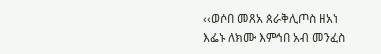‹‹ወሶበ መጸአ ጰራቅሊጦስ ዘአነ እፌኑ ለክሙ እምኅበ አብ መንፈስ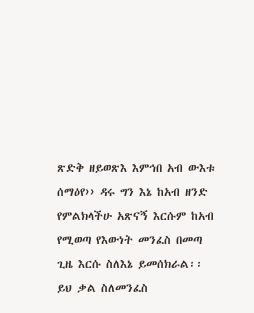ጽድቅ ዘይወጽእ እምኅበ አብ ውእቱ ሰማዕየ›› ዳሩ ግን እኔ ከአብ ዘንድ የምልክላችሁ አጽናኝ እርሱም ከአብ የሚወጣ የእውነት መንፈስ በመጣ ጊዜ እርሱ ስለእኔ ይመሰክራል፡፡ ይህ ቃል ስለመንፈስ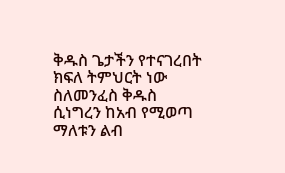ቅዱስ ጌታችን የተናገረበት ክፍለ ትምህርት ነው ስለመንፈስ ቅዱስ ሲነግረን ከአብ የሚወጣ ማለቱን ልብ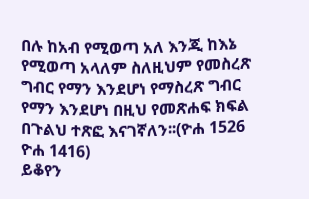በሉ ከአብ የሚወጣ አለ እንጂ ከእኔ የሚወጣ አላለም ስለዚህም የመስረጽ ግብር የማን እንደሆነ የማስረጽ ግብር የማን እንደሆነ በዚህ የመጽሐፍ ክፍል በጉልህ ተጽፎ እናገኛለን፡፡(ዮሐ 1526 ዮሐ 1416)
ይቆየን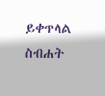ይቀጥላል
ስብሐት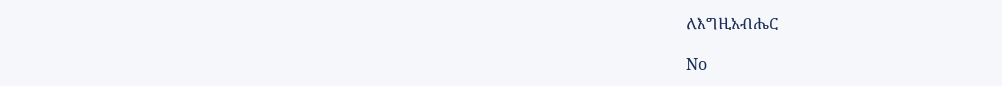ለእግዚአብሔር

No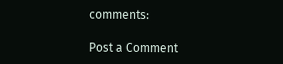comments:

Post a Comment